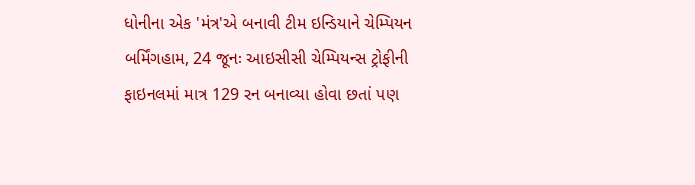ધોનીના એક 'મંત્ર'એ બનાવી ટીમ ઇન્ડિયાને ચેમ્પિયન
બર્મિંગહામ, 24 જૂનઃ આઇસીસી ચેમ્પિયન્સ ટ્રોફીની ફાઇનલમાં માત્ર 129 રન બનાવ્યા હોવા છતાં પણ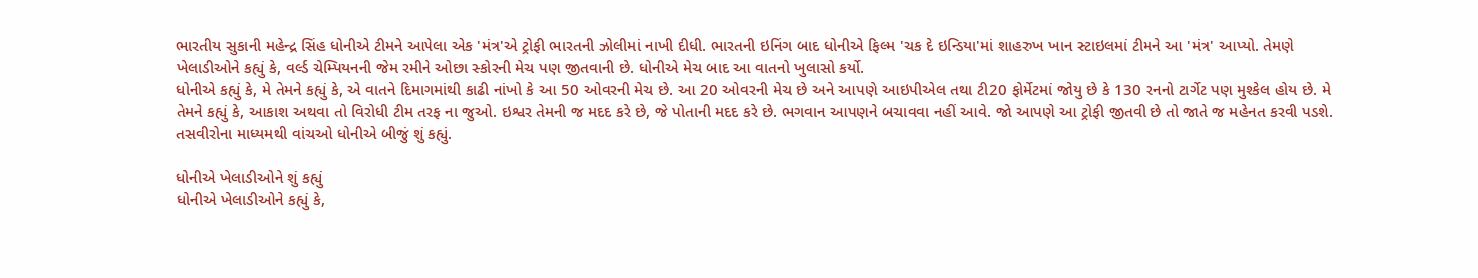ભારતીય સુકાની મહેન્દ્ર સિંહ ધોનીએ ટીમને આપેલા એક 'મંત્ર'એ ટ્રોફી ભારતની ઝોલીમાં નાખી દીધી. ભારતની ઇનિંગ બાદ ધોનીએ ફિલ્મ 'ચક દે ઇન્ડિયા'માં શાહરુખ ખાન સ્ટાઇલમાં ટીમને આ 'મંત્ર' આપ્યો. તેમણે ખેલાડીઓને કહ્યું કે, વર્લ્ડ ચેમ્પિયનની જેમ રમીને ઓછા સ્કોરની મેચ પણ જીતવાની છે. ધોનીએ મેચ બાદ આ વાતનો ખુલાસો કર્યો.
ધોનીએ કહ્યું કે, મે તેમને કહ્યું કે, એ વાતને દિમાગમાંથી કાઢી નાંખો કે આ 50 ઓવરની મેચ છે. આ 20 ઓવરની મેચ છે અને આપણે આઇપીએલ તથા ટી20 ફોર્મેટમાં જોયુ છે કે 130 રનનો ટાર્ગેટ પણ મુશ્કેલ હોય છે. મે તેમને કહ્યું કે, આકાશ અથવા તો વિરોધી ટીમ તરફ ના જુઓ. ઇશ્વર તેમની જ મદદ કરે છે, જે પોતાની મદદ કરે છે. ભગવાન આપણને બચાવવા નહીં આવે. જો આપણે આ ટ્રોફી જીતવી છે તો જાતે જ મહેનત કરવી પડશે. તસવીરોના માધ્યમથી વાંચઓ ધોનીએ બીજું શું કહ્યું.

ધોનીએ ખેલાડીઓને શું કહ્યું
ધોનીએ ખેલાડીઓને કહ્યું કે,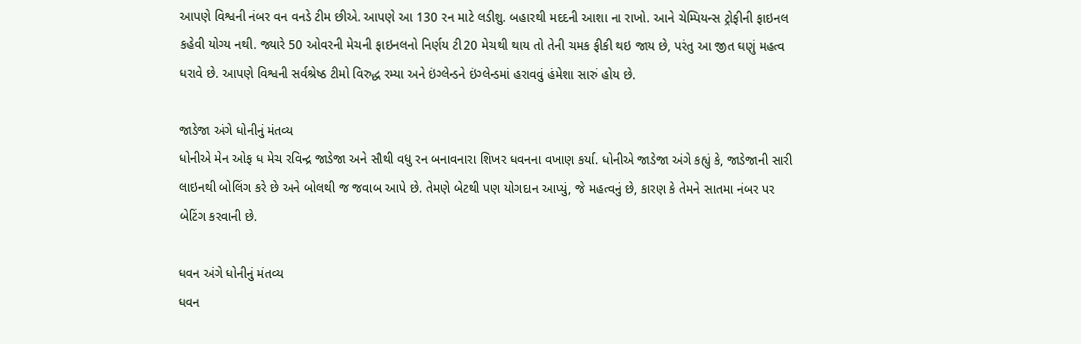આપણે વિશ્વની નંબર વન વનડે ટીમ છીએ. આપણે આ 130 રન માટે લડીશુ. બહારથી મદદની આશા ના રાખો. આને ચેમ્પિયન્સ ટ્રોફીની ફાઇનલ કહેવી યોગ્ય નથી. જ્યારે 50 ઓવરની મેચની ફાઇનલનો નિર્ણય ટી20 મેચથી થાય તો તેની ચમક ફીકી થઇ જાય છે, પરંતુ આ જીત ઘણું મહત્વ ધરાવે છે. આપણે વિશ્વની સર્વશ્રેષ્ઠ ટીમો વિરુદ્ધ રમ્યા અને ઇંગ્લેન્ડને ઇંગ્લેન્ડમાં હરાવવું હંમેશા સારું હોય છે.

જાડેજા અંગે ધોનીનું મંતવ્ય
ધોનીએ મેન ઓફ ધ મેચ રવિન્દ્ર જાડેજા અને સૌથી વધુ રન બનાવનારા શિખર ધવનના વખાણ કર્યા. ધોનીએ જાડેજા અંગે કહ્યું કે, જાડેજાની સારી લાઇનથી બોલિંગ કરે છે અને બોલથી જ જવાબ આપે છે. તેમણે બેટથી પણ યોગદાન આપ્યું, જે મહત્વનું છે, કારણ કે તેમને સાતમા નંબર પર બેટિંગ કરવાની છે.

ધવન અંગે ધોનીનું મંતવ્ય
ધવન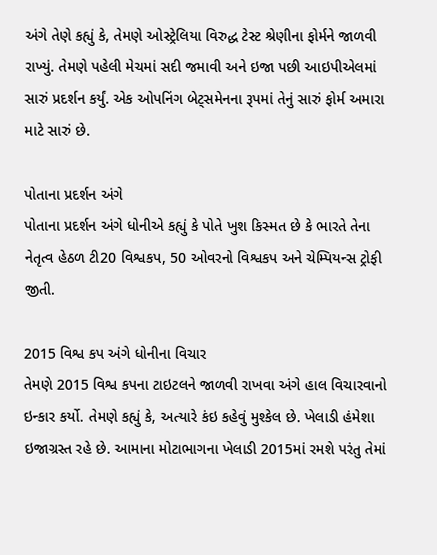અંગે તેણે કહ્યું કે, તેમણે ઓસ્ટ્રેલિયા વિરુદ્ધ ટેસ્ટ શ્રેણીના ફોર્મને જાળવી રાખ્યું. તેમણે પહેલી મેચમાં સદી જમાવી અને ઇજા પછી આઇપીએલમાં સારું પ્રદર્શન કર્યું. એક ઓપનિંગ બેટ્સમેનના રૂપમાં તેનું સારું ફોર્મ અમારા માટે સારું છે.

પોતાના પ્રદર્શન અંગે
પોતાના પ્રદર્શન અંગે ધોનીએ કહ્યું કે પોતે ખુશ કિસ્મત છે કે ભારતે તેના નેતૃત્વ હેઠળ ટી20 વિશ્વકપ, 50 ઓવરનો વિશ્વકપ અને ચેમ્પિયન્સ ટ્રોફી જીતી.

2015 વિશ્વ કપ અંગે ધોનીના વિચાર
તેમણે 2015 વિશ્વ કપના ટાઇટલને જાળવી રાખવા અંગે હાલ વિચારવાનો ઇન્કાર કર્યો. તેમણે કહ્યું કે, અત્યારે કંઇ કહેવું મુશ્કેલ છે. ખેલાડી હંમેશા ઇજાગ્રસ્ત રહે છે. આમાના મોટાભાગના ખેલાડી 2015માં રમશે પરંતુ તેમાં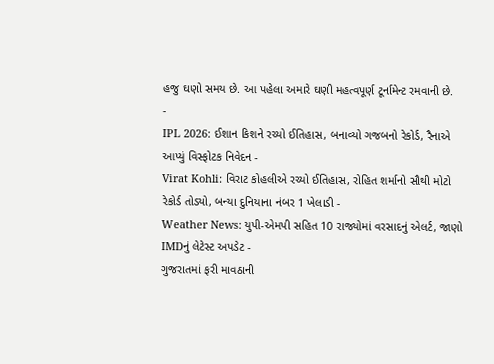હજુ ઘણો સમય છે. આ પહેલા અમારે ઘણી મહત્વપૂર્ણ ટૂર્નામેન્ટ રમવાની છે.
-
IPL 2026: ઈશાન કિશને રચ્યો ઈતિહાસ, બનાવ્યો ગજબનો રેકોર્ડ, રૈનાએ આપ્યું વિસ્ફોટક નિવેદન -
Virat Kohli: વિરાટ કોહલીએ રચ્યો ઈતિહાસ, રોહિત શર્માનો સૌથી મોટો રેકોર્ડ તોડ્યો, બન્યા દુનિયાના નંબર 1 ખેલાડી -
Weather News: યુપી-એમપી સહિત 10 રાજ્યોમાં વરસાદનું એલર્ટ, જાણો IMDનું લેટેસ્ટ અપડેટ -
ગુજરાતમાં ફરી માવઠાની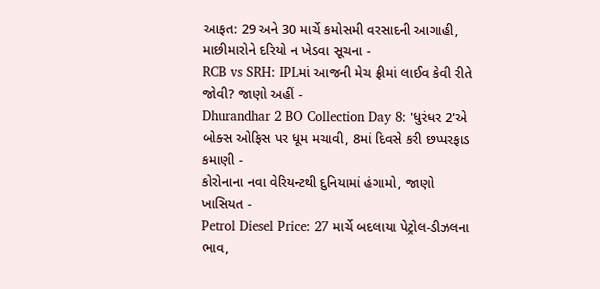આફત: 29 અને 30 માર્ચે કમોસમી વરસાદની આગાહી, માછીમારોને દરિયો ન ખેડવા સૂચના -
RCB vs SRH: IPLમાં આજની મેચ ફ્રીમાં લાઈવ કેવી રીતે જોવી? જાણો અહીં -
Dhurandhar 2 BO Collection Day 8: 'ધુરંધર 2'એ બોક્સ ઓફિસ પર ધૂમ મચાવી, 8માં દિવસે કરી છપ્પરફાડ કમાણી -
કોરોનાના નવા વેરિયન્ટથી દુનિયામાં હંગામો, જાણો ખાસિયત -
Petrol Diesel Price: 27 માર્ચે બદલાયા પેટ્રોલ-ડીઝલના ભાવ,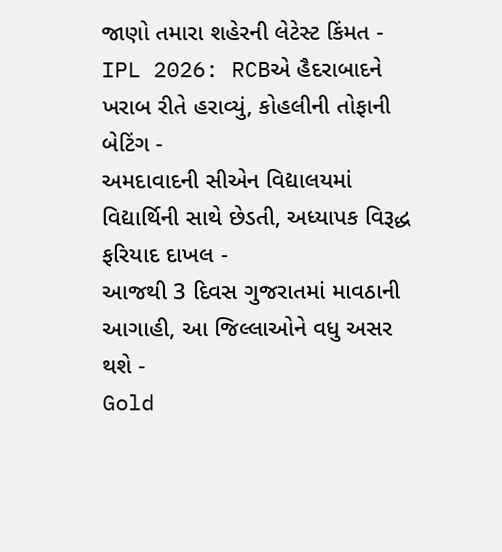જાણો તમારા શહેરની લેટેસ્ટ કિંમત -
IPL 2026: RCBએ હૈદરાબાદને ખરાબ રીતે હરાવ્યું, કોહલીની તોફાની બેટિંગ -
અમદાવાદની સીએન વિદ્યાલયમાં વિદ્યાર્થિની સાથે છેડતી, અધ્યાપક વિરૂદ્ધ ફરિયાદ દાખલ -
આજથી 3 દિવસ ગુજરાતમાં માવઠાની આગાહી, આ જિલ્લાઓને વધુ અસર થશે -
Gold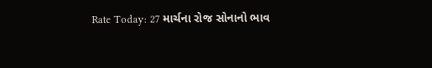Rate Today: 27 માર્ચના રોજ સોનાનો ભાવ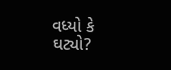વધ્યો કે ઘટ્યો?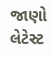જાણો લેટેસ્ટ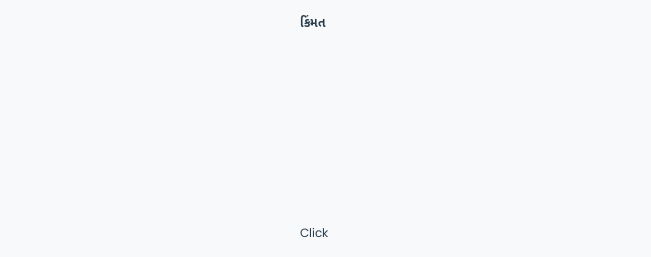કિંમત









Click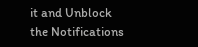it and Unblock the Notifications